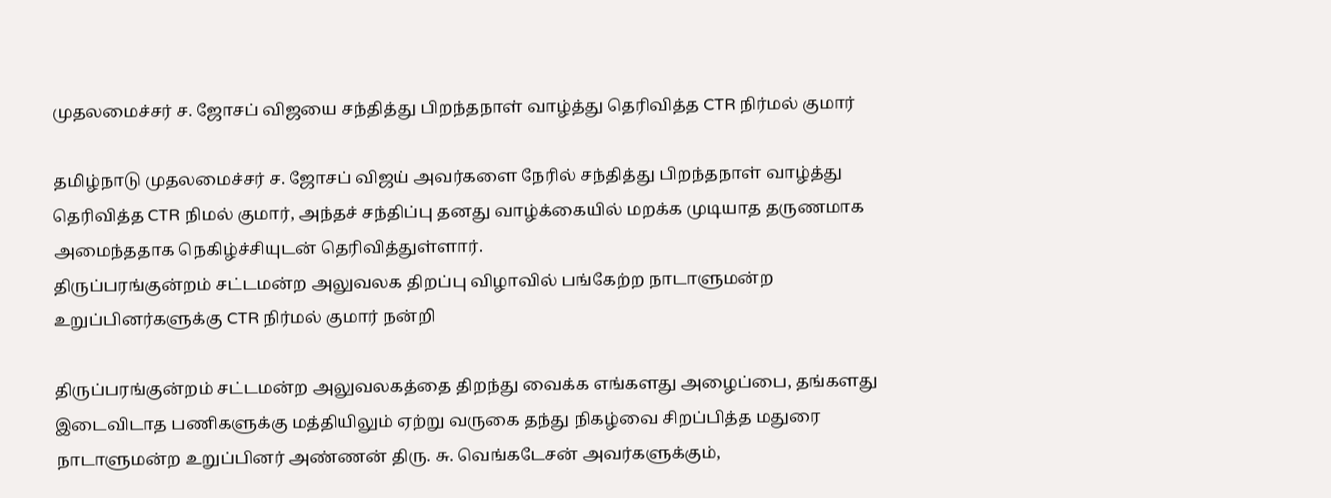முதலமைச்சர் ச. ஜோசப் விஜயை சந்தித்து பிறந்தநாள் வாழ்த்து தெரிவித்த CTR நிர்மல் குமார்

தமிழ்நாடு முதலமைச்சர் ச. ஜோசப் விஜய் அவர்களை நேரில் சந்தித்து பிறந்தநாள் வாழ்த்து தெரிவித்த CTR நிமல் குமார், அந்தச் சந்திப்பு தனது வாழ்க்கையில் மறக்க முடியாத தருணமாக அமைந்ததாக நெகிழ்ச்சியுடன் தெரிவித்துள்ளார்.
திருப்பரங்குன்றம் சட்டமன்ற அலுவலக திறப்பு விழாவில் பங்கேற்ற நாடாளுமன்ற உறுப்பினர்களுக்கு CTR நிர்மல் குமார் நன்றி

திருப்பரங்குன்றம் சட்டமன்ற அலுவலகத்தை திறந்து வைக்க எங்களது அழைப்பை, தங்களது இடைவிடாத பணிகளுக்கு மத்தியிலும் ஏற்று வருகை தந்து நிகழ்வை சிறப்பித்த மதுரை நாடாளுமன்ற உறுப்பினர் அண்ணன் திரு. சு. வெங்கடேசன் அவர்களுக்கும்,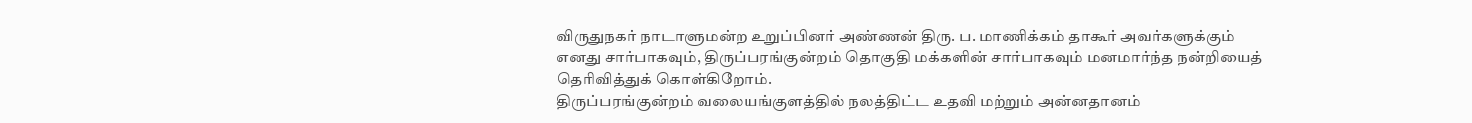விருதுநகர் நாடாளுமன்ற உறுப்பினர் அண்ணன் திரு. ப. மாணிக்கம் தாகூர் அவர்களுக்கும் எனது சார்பாகவும், திருப்பரங்குன்றம் தொகுதி மக்களின் சார்பாகவும் மனமார்ந்த நன்றியைத் தெரிவித்துக் கொள்கிறோம்.
திருப்பரங்குன்றம் வலையங்குளத்தில் நலத்திட்ட உதவி மற்றும் அன்னதானம்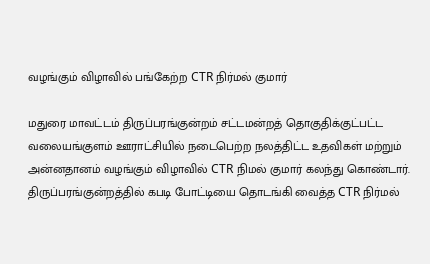வழங்கும் விழாவில் பங்கேற்ற CTR நிர்மல் குமார்

மதுரை மாவட்டம் திருப்பரங்குன்றம் சட்டமன்றத் தொகுதிக்குட்பட்ட வலையங்குளம் ஊராட்சியில் நடைபெற்ற நலத்திட்ட உதவிகள் மற்றும் அன்னதானம் வழங்கும் விழாவில் CTR நிமல் குமார் கலந்து கொண்டார்.
திருப்பரங்குன்றத்தில் கபடி போட்டியை தொடங்கி வைத்த CTR நிர்மல்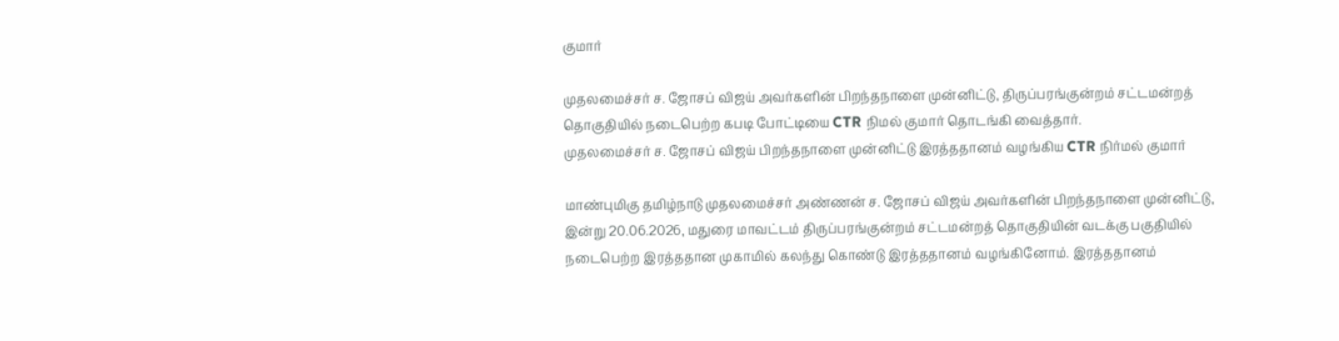குமார்

முதலமைச்சர் ச. ஜோசப் விஜய் அவர்களின் பிறந்தநாளை முன்னிட்டு, திருப்பரங்குன்றம் சட்டமன்றத் தொகுதியில் நடைபெற்ற கபடி போட்டியை CTR நிமல் குமார் தொடங்கி வைத்தார்.
முதலமைச்சர் ச. ஜோசப் விஜய் பிறந்தநாளை முன்னிட்டு இரத்ததானம் வழங்கிய CTR நிர்மல் குமார்

மாண்புமிகு தமிழ்நாடு முதலமைச்சர் அண்ணன் ச. ஜோசப் விஜய் அவர்களின் பிறந்தநாளை முன்னிட்டு, இன்று 20.06.2026, மதுரை மாவட்டம் திருப்பரங்குன்றம் சட்டமன்றத் தொகுதியின் வடக்கு பகுதியில் நடைபெற்ற இரத்ததான முகாமில் கலந்து கொண்டு இரத்ததானம் வழங்கினோம். இரத்ததானம்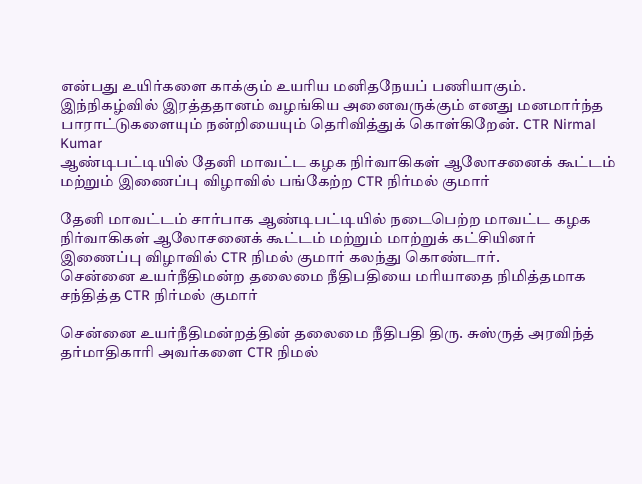என்பது உயிர்களை காக்கும் உயரிய மனிதநேயப் பணியாகும். இந்நிகழ்வில் இரத்ததானம் வழங்கிய அனைவருக்கும் எனது மனமார்ந்த பாராட்டுகளையும் நன்றியையும் தெரிவித்துக் கொள்கிறேன். CTR Nirmal Kumar
ஆண்டிபட்டியில் தேனி மாவட்ட கழக நிர்வாகிகள் ஆலோசனைக் கூட்டம் மற்றும் இணைப்பு விழாவில் பங்கேற்ற CTR நிர்மல் குமார்

தேனி மாவட்டம் சார்பாக ஆண்டிபட்டியில் நடைபெற்ற மாவட்ட கழக நிர்வாகிகள் ஆலோசனைக் கூட்டம் மற்றும் மாற்றுக் கட்சியினர் இணைப்பு விழாவில் CTR நிமல் குமார் கலந்து கொண்டார்.
சென்னை உயர்நீதிமன்ற தலைமை நீதிபதியை மரியாதை நிமித்தமாக சந்தித்த CTR நிர்மல் குமார்

சென்னை உயர்நீதிமன்றத்தின் தலைமை நீதிபதி திரு. சுஸ்ருத் அரவிந்த் தர்மாதிகாரி அவர்களை CTR நிமல்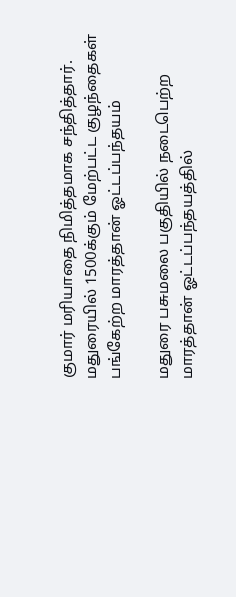குமார் மரியாதை நிமித்தமாக சந்தித்தார்.
மதுரையில் 1500க்கும் மேற்பட்ட குழந்தைகள் பங்கேற்ற மாரத்தான் ஓட்டப்பந்தயம்

மதுரை பசுமலை பகுதியில் நடைபெற்ற மாரத்தான் ஓட்டப்பந்தயத்தில்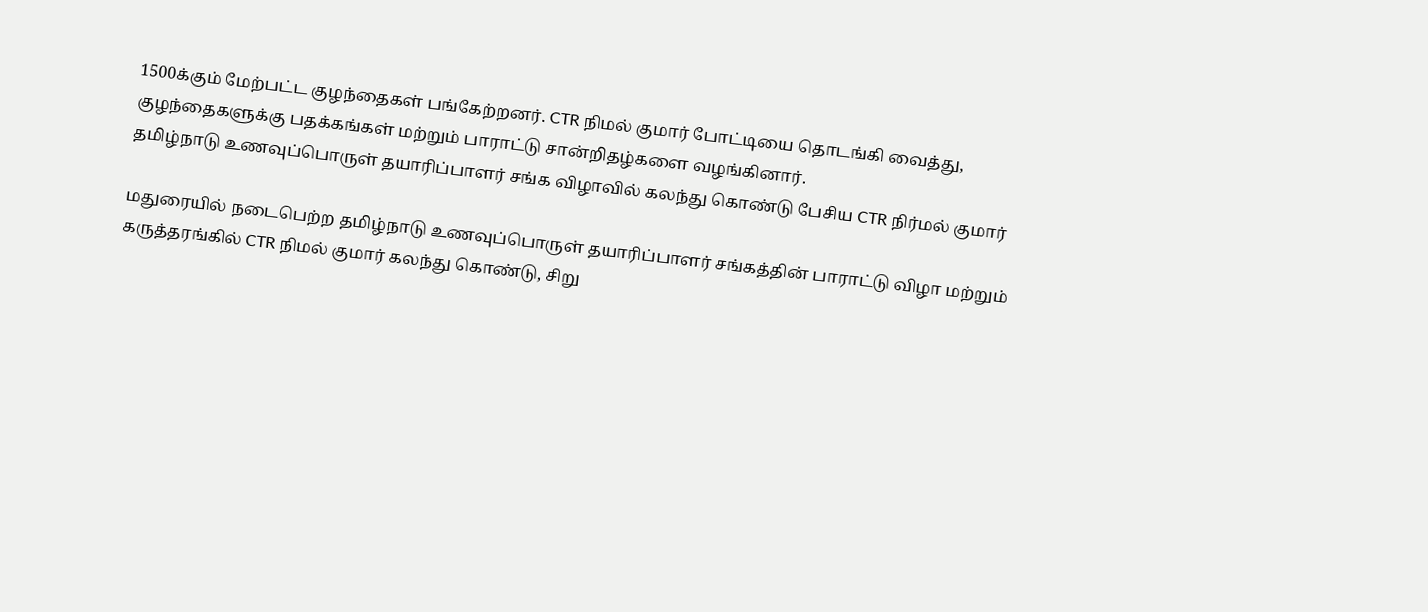1500க்கும் மேற்பட்ட குழந்தைகள் பங்கேற்றனர். CTR நிமல் குமார் போட்டியை தொடங்கி வைத்து, குழந்தைகளுக்கு பதக்கங்கள் மற்றும் பாராட்டு சான்றிதழ்களை வழங்கினார்.
தமிழ்நாடு உணவுப்பொருள் தயாரிப்பாளர் சங்க விழாவில் கலந்து கொண்டு பேசிய CTR நிர்மல் குமார்

மதுரையில் நடைபெற்ற தமிழ்நாடு உணவுப்பொருள் தயாரிப்பாளர் சங்கத்தின் பாராட்டு விழா மற்றும் கருத்தரங்கில் CTR நிமல் குமார் கலந்து கொண்டு, சிறு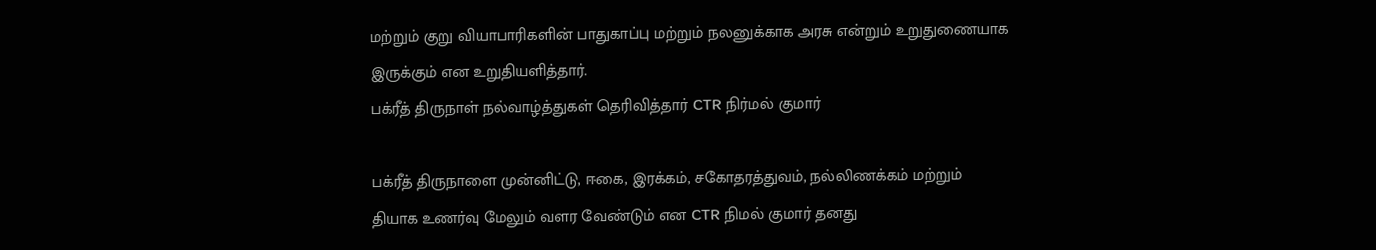மற்றும் குறு வியாபாரிகளின் பாதுகாப்பு மற்றும் நலனுக்காக அரசு என்றும் உறுதுணையாக இருக்கும் என உறுதியளித்தார்.
பக்ரீத் திருநாள் நல்வாழ்த்துகள் தெரிவித்தார் CTR நிர்மல் குமார்

பக்ரீத் திருநாளை முன்னிட்டு, ஈகை, இரக்கம், சகோதரத்துவம், நல்லிணக்கம் மற்றும் தியாக உணர்வு மேலும் வளர வேண்டும் என CTR நிமல் குமார் தனது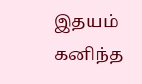இதயம் கனிந்த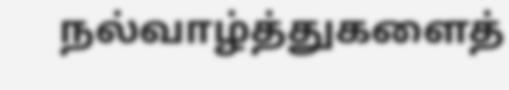நல்வாழ்த்துகளைத்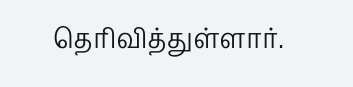தெரிவித்துள்ளார்.